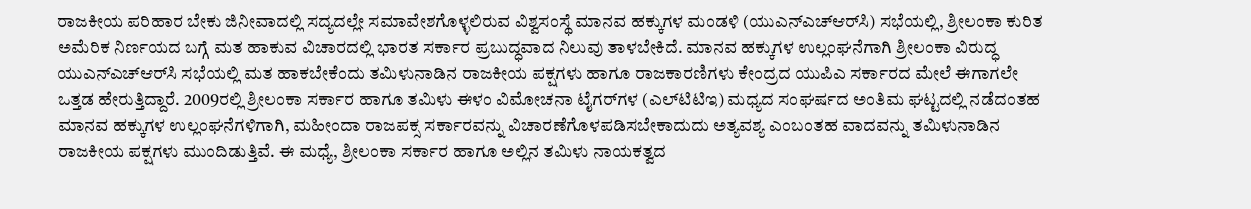ರಾಜಕೀಯ ಪರಿಹಾರ ಬೇಕು ಜಿನೀವಾದಲ್ಲಿ ಸದ್ಯದಲ್ಲೇ ಸಮಾವೇಶಗೊಳ್ಳಲಿರುವ ವಿಶ್ವಸಂಸ್ಥೆ ಮಾನವ ಹಕ್ಕುಗಳ ಮಂಡಳಿ (ಯುಎನ್‌ಎಚ್‌ಆರ್‌ಸಿ) ಸಭೆಯಲ್ಲಿ, ಶ್ರೀಲಂಕಾ ಕುರಿತ ಅಮೆರಿಕ ನಿರ್ಣಯದ ಬಗ್ಗೆ ಮತ ಹಾಕುವ ವಿಚಾರದಲ್ಲಿ ಭಾರತ ಸರ್ಕಾರ ಪ್ರಬುದ್ಧವಾದ ನಿಲುವು ತಾಳಬೇಕಿದೆ. ಮಾನವ ಹಕ್ಕುಗಳ ಉಲ್ಲಂಘನೆಗಾಗಿ ಶ್ರೀಲಂಕಾ ವಿರುದ್ಧ ಯುಎನ್‌ಎಚ್‌ಆರ್‌ಸಿ ಸಭೆಯಲ್ಲಿ ಮತ ಹಾಕಬೇಕೆಂದು ತಮಿಳುನಾಡಿನ ರಾಜಕೀಯ ಪಕ್ಷಗಳು ಹಾಗೂ ರಾಜಕಾರಣಿಗಳು ಕೇಂದ್ರದ ಯುಪಿಎ ಸರ್ಕಾರದ ಮೇಲೆ ಈಗಾಗಲೇ ಒತ್ತಡ ಹೇರುತ್ತಿದ್ದಾರೆ. 2009ರಲ್ಲಿ ಶ್ರೀಲಂಕಾ ಸರ್ಕಾರ ಹಾಗೂ ತಮಿಳು ಈಳಂ ವಿಮೋಚನಾ ಟೈಗರ್‌ಗಳ (ಎಲ್‌ಟಿಟಿಇ) ಮಧ್ಯದ ಸಂಘರ್ಷದ ಅಂತಿಮ ಘಟ್ಟದಲ್ಲಿ ನಡೆದಂತಹ ಮಾನವ ಹಕ್ಕುಗಳ ಉಲ್ಲಂಘನೆಗಳಿಗಾಗಿ, ಮಹೀಂದಾ ರಾಜಪಕ್ಸ ಸರ್ಕಾರವನ್ನು ವಿಚಾರಣೆಗೊಳಪಡಿಸಬೇಕಾದುದು ಅತ್ಯವಶ್ಯ ಎಂಬಂತಹ ವಾದವನ್ನು ತಮಿಳುನಾಡಿನ ರಾಜಕೀಯ ಪಕ್ಷಗಳು ಮುಂದಿಡುತ್ತಿವೆ. ಈ ಮಧ್ಯೆ, ಶ್ರೀಲಂಕಾ ಸರ್ಕಾರ ಹಾಗೂ ಅಲ್ಲಿನ ತಮಿಳು ನಾಯಕತ್ವದ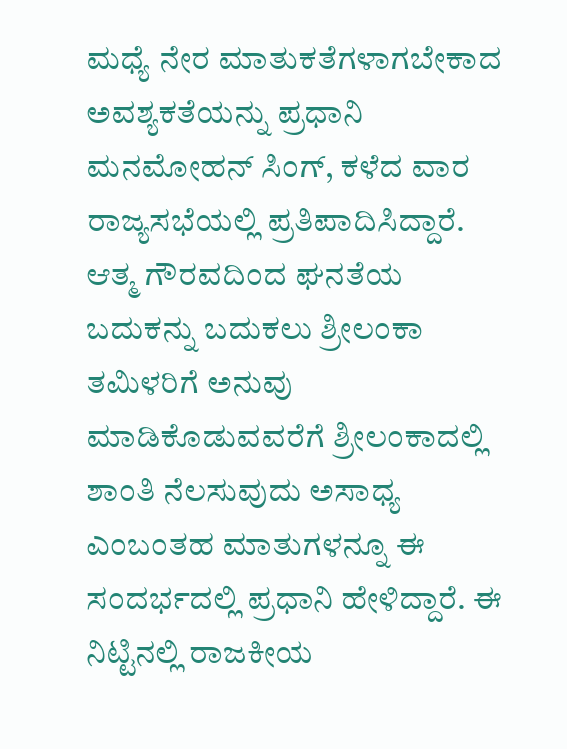ಮಧ್ಯೆ ನೇರ ಮಾತುಕತೆಗಳಾಗಬೇಕಾದ ಅವಶ್ಯಕತೆಯನ್ನು ಪ್ರಧಾನಿ ಮನಮೋಹನ್ ಸಿಂಗ್, ಕಳೆದ ವಾರ ರಾಜ್ಯಸಭೆಯಲ್ಲಿ ಪ್ರತಿಪಾದಿಸಿದ್ದಾರೆ. ಆತ್ಮ ಗೌರವದಿಂದ ಘನತೆಯ ಬದುಕನ್ನು ಬದುಕಲು ಶ್ರೀಲಂಕಾ ತಮಿಳರಿಗೆ ಅನುವು ಮಾಡಿಕೊಡುವವರೆಗೆ ಶ್ರೀಲಂಕಾದಲ್ಲಿ ಶಾಂತಿ ನೆಲಸುವುದು ಅಸಾಧ್ಯ ಎಂಬಂತಹ ಮಾತುಗಳನ್ನೂ ಈ ಸಂದರ್ಭದಲ್ಲಿ ಪ್ರಧಾನಿ ಹೇಳಿದ್ದಾರೆ. ಈ ನಿಟ್ಟಿನಲ್ಲಿ ರಾಜಕೀಯ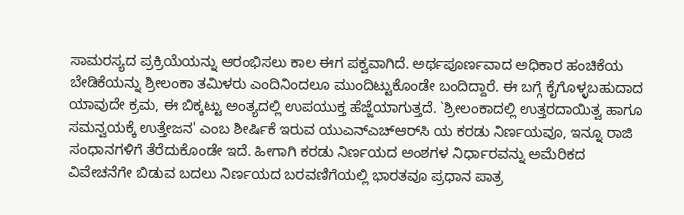ಸಾಮರಸ್ಯದ ಪ್ರಕ್ರಿಯೆಯನ್ನು ಆರಂಭಿಸಲು ಕಾಲ ಈಗ ಪಕ್ವವಾಗಿದೆ. ಅರ್ಥಪೂರ್ಣವಾದ ಅಧಿಕಾರ ಹಂಚಿಕೆಯ ಬೇಡಿಕೆಯನ್ನು ಶ್ರೀಲಂಕಾ ತಮಿಳರು ಎಂದಿನಿಂದಲೂ ಮುಂದಿಟ್ಟುಕೊಂಡೇ ಬಂದಿದ್ದಾರೆ. ಈ ಬಗ್ಗೆ ಕೈಗೊಳ್ಳಬಹುದಾದ ಯಾವುದೇ ಕ್ರಮ, ಈ ಬಿಕ್ಕಟ್ಟು ಅಂತ್ಯದಲ್ಲಿ ಉಪಯುಕ್ತ ಹೆಜ್ಜೆಯಾಗುತ್ತದೆ. `ಶ್ರೀಲಂಕಾದಲ್ಲಿ ಉತ್ತರದಾಯಿತ್ವ ಹಾಗೂ ಸಮನ್ವಯಕ್ಕೆ ಉತ್ತೇಜನ' ಎಂಬ ಶೀರ್ಷಿಕೆ ಇರುವ ಯುಎನ್‌ಎಚ್‌ಆರ್‌ಸಿ ಯ ಕರಡು ನಿರ್ಣಯವೂ, ಇನ್ನೂ ರಾಜಿ ಸಂಧಾನಗಳಿಗೆ ತೆರೆದುಕೊಂಡೇ ಇದೆ. ಹೀಗಾಗಿ ಕರಡು ನಿರ್ಣಯದ ಅಂಶಗಳ ನಿರ್ಧಾರವನ್ನು ಅಮೆರಿಕದ ವಿವೇಚನೆಗೇ ಬಿಡುವ ಬದಲು ನಿರ್ಣಯದ ಬರವಣಿಗೆಯಲ್ಲಿ ಭಾರತವೂ ಪ್ರಧಾನ ಪಾತ್ರ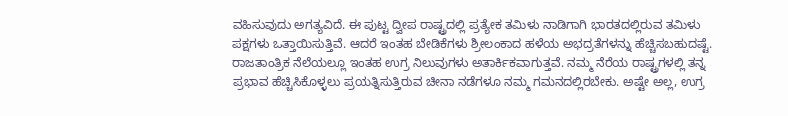ವಹಿಸುವುದು ಅಗತ್ಯವಿದೆ. ಈ ಪುಟ್ಟ ದ್ವೀಪ ರಾಷ್ಟ್ರದಲ್ಲಿ ಪ್ರತ್ಯೇಕ ತಮಿಳು ನಾಡಿಗಾಗಿ ಭಾರತದಲ್ಲಿರುವ ತಮಿಳು ಪಕ್ಷಗಳು ಒತ್ತಾಯಿಸುತ್ತಿವೆ. ಆದರೆ ಇಂತಹ ಬೇಡಿಕೆಗಳು ಶ್ರೀಲಂಕಾದ ಹಳೆಯ ಅಭದ್ರತೆಗಳನ್ನು ಹೆಚ್ಚಿಸಬಹುದಷ್ಟೆ. ರಾಜತಾಂತ್ರಿಕ ನೆಲೆಯಲ್ಲೂ ಇಂತಹ ಉಗ್ರ ನಿಲುವುಗಳು ಅತಾರ್ಕಿಕವಾಗುತ್ತವೆ. ನಮ್ಮ ನೆರೆಯ ರಾಷ್ಟ್ರಗಳಲ್ಲಿ ತನ್ನ ಪ್ರಭಾವ ಹೆಚ್ಚಿಸಿಕೊಳ್ಳಲು ಪ್ರಯತ್ನಿಸುತ್ತಿರುವ ಚೀನಾ ನಡೆಗಳೂ ನಮ್ಮ ಗಮನದಲ್ಲಿರಬೇಕು. ಅಷ್ಟೇ ಅಲ್ಲ, ಉಗ್ರ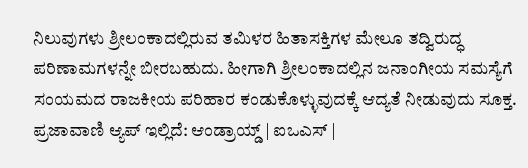ನಿಲುವುಗಳು ಶ್ರೀಲಂಕಾದಲ್ಲಿರುವ ತಮಿಳರ ಹಿತಾಸಕ್ತಿಗಳ ಮೇಲೂ ತದ್ವಿರುದ್ಧ ಪರಿಣಾಮಗಳನ್ನೇ ಬೀರಬಹುದು. ಹೀಗಾಗಿ ಶ್ರೀಲಂಕಾದಲ್ಲಿನ ಜನಾಂಗೀಯ ಸಮಸ್ಯೆಗೆ ಸಂಯಮದ ರಾಜಕೀಯ ಪರಿಹಾರ ಕಂಡುಕೊಳ್ಳುವುದಕ್ಕೆ ಆದ್ಯತೆ ನೀಡುವುದು ಸೂಕ್ತ. ಪ್ರಜಾವಾಣಿ ಆ್ಯಪ್ ಇಲ್ಲಿದೆ: ಆಂಡ್ರಾಯ್ಡ್ | ಐಒಎಸ್ |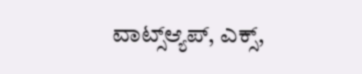ವಾಟ್ಸ್ಆ್ಯಪ್, ಎಕ್ಸ್,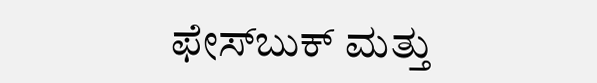ಫೇಸ್‌ಬುಕ್ ಮತ್ತು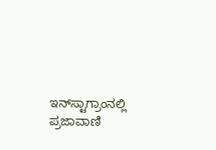ಇನ್‌ಸ್ಟಾಗ್ರಾಂನಲ್ಲಿ ಪ್ರಜಾವಾಣಿ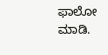ಫಾಲೋ ಮಾಡಿ.